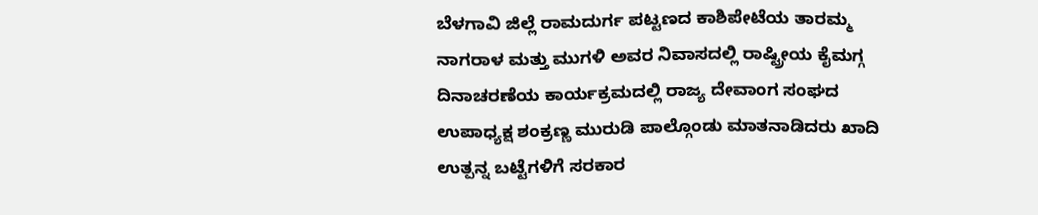ಬೆಳಗಾವಿ ಜಿಲ್ಲೆ ರಾಮದುರ್ಗ ಪಟ್ಟಣದ ಕಾಶಿಪೇಟೆಯ ತಾರಮ್ಮ ನಾಗರಾಳ ಮತ್ತು ಮುಗಳಿ ಅವರ ನಿವಾಸದಲ್ಲಿ ರಾಷ್ಟ್ರೀಯ ಕೈಮಗ್ಗ ದಿನಾಚರಣೆಯ ಕಾರ್ಯಕ್ರಮದಲ್ಲಿ ರಾಜ್ಯ ದೇವಾಂಗ ಸಂಘದ ಉಪಾಧ್ಯಕ್ಷ ಶಂಕ್ರಣ್ಣ ಮುರುಡಿ ಪಾಲ್ಗೊಂಡು ಮಾತನಾಡಿದರು ಖಾದಿ ಉತ್ಪನ್ನ ಬಟ್ಟೆಗಳಿಗೆ ಸರಕಾರ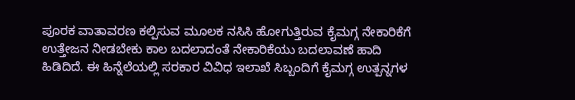ಪೂರಕ ವಾತಾವರಣ ಕಲ್ಪಿಸುವ ಮೂಲಕ ನಸಿಸಿ ಹೋಗುತ್ತಿರುವ ಕೈಮಗ್ಗ ನೇಕಾರಿಕೆಗೆ ಉತ್ತೇಜನ ನೀಡಬೇಕು ಕಾಲ ಬದಲಾದಂತೆ ನೇಕಾರಿಕೆಯು ಬದಲಾವಣೆ ಹಾದಿ ಹಿಡಿದಿದೆ. ಈ ಹಿನ್ನೆಲೆಯಲ್ಲಿ ಸರಕಾರ ವಿವಿಧ ಇಲಾಖೆ ಸಿಬ್ಬಂದಿಗೆ ಕೈಮಗ್ಗ ಉತ್ಪನ್ನಗಳ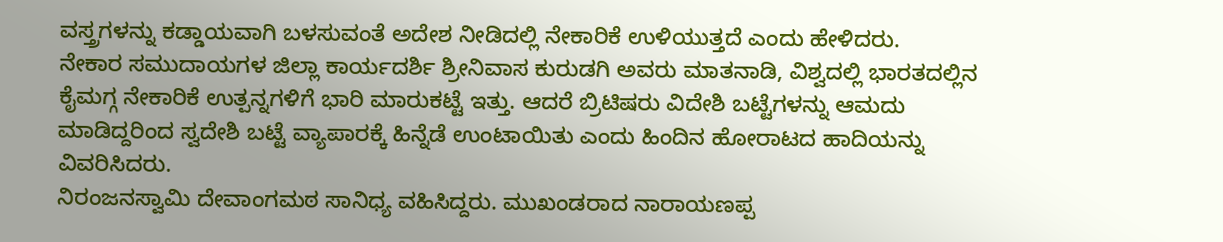ವಸ್ತ್ರಗಳನ್ನು ಕಡ್ಡಾಯವಾಗಿ ಬಳಸುವಂತೆ ಅದೇಶ ನೀಡಿದಲ್ಲಿ ನೇಕಾರಿಕೆ ಉಳಿಯುತ್ತದೆ ಎಂದು ಹೇಳಿದರು.
ನೇಕಾರ ಸಮುದಾಯಗಳ ಜಿಲ್ಲಾ ಕಾರ್ಯದರ್ಶಿ ಶ್ರೀನಿವಾಸ ಕುರುಡಗಿ ಅವರು ಮಾತನಾಡಿ, ವಿಶ್ವದಲ್ಲಿ ಭಾರತದಲ್ಲಿನ ಕೈಮಗ್ಗ ನೇಕಾರಿಕೆ ಉತ್ಪನ್ನಗಳಿಗೆ ಭಾರಿ ಮಾರುಕಟ್ಟೆ ಇತ್ತು. ಆದರೆ ಬ್ರಿಟಿಷರು ವಿದೇಶಿ ಬಟ್ಟೆಗಳನ್ನು ಆಮದು ಮಾಡಿದ್ದರಿಂದ ಸ್ವದೇಶಿ ಬಟ್ಟೆ ವ್ಯಾಪಾರಕ್ಕೆ ಹಿನ್ನೆಡೆ ಉಂಟಾಯಿತು ಎಂದು ಹಿಂದಿನ ಹೋರಾಟದ ಹಾದಿಯನ್ನು ವಿವರಿಸಿದರು.
ನಿರಂಜನಸ್ವಾಮಿ ದೇವಾಂಗಮಠ ಸಾನಿಧ್ಯ ವಹಿಸಿದ್ದರು. ಮುಖಂಡರಾದ ನಾರಾಯಣಪ್ಪ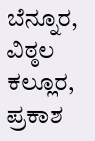ಬೆನ್ನೂರ, ವಿಠ್ಠಲ ಕಲ್ಲೂರ, ಪ್ರಕಾಶ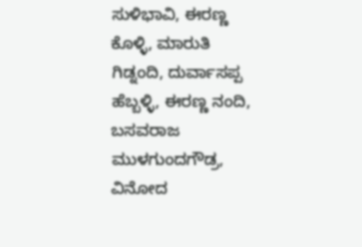ಸುಳಿಭಾವಿ, ಈರಣ್ಣ ಕೊಳ್ಳಿ, ಮಾರುತಿ ಗಿಡ್ನಂದಿ, ದುರ್ವಾಸಪ್ಪ ಹೆಬ್ಬಳ್ಳಿ, ಈರಣ್ಣ ನಂದಿ, ಬಸವರಾಜ ಮುಳಗುಂದಗೌಡ್ರ, ವಿನೋದ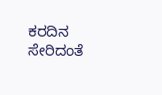ಕರದಿನ ಸೇರಿದಂತೆ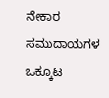ನೇಕಾರ ಸಮುದಾಯಗಳ ಒಕ್ಕೂಟ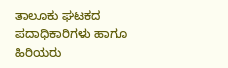ತಾಲೂಕು ಘಟಕದ ಪದಾಧಿಕಾರಿಗಳು ಹಾಗೂ ಹಿರಿಯರು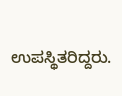ಉಪಸ್ಥಿತರಿದ್ದರು.